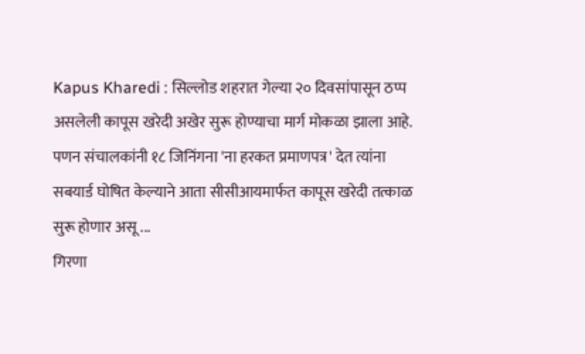Kapus Kharedi : सिल्लोड शहरात गेल्या २० दिवसांपासून ठप्प असलेली कापूस खरेदी अखेर सुरू होण्याचा मार्ग मोकळा झाला आहे. पणन संचालकांनी १८ जिनिंगना 'ना हरकत प्रमाणपत्र' देत त्यांना सबयार्ड घोषित केल्याने आता सीसीआयमार्फत कापूस खरेदी तत्काळ सुरू होणार असू ...
गिरणा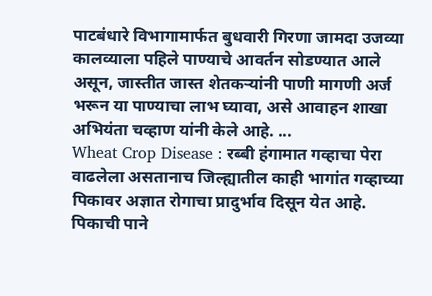पाटबंधारे विभागामार्फत बुधवारी गिरणा जामदा उजव्या कालव्याला पहिले पाण्याचे आवर्तन सोडण्यात आले असून, जास्तीत जास्त शेतकऱ्यांनी पाणी मागणी अर्ज भरून या पाण्याचा लाभ घ्यावा, असे आवाहन शाखा अभियंता चव्हाण यांनी केले आहे. ...
Wheat Crop Disease : रब्बी हंगामात गव्हाचा पेरा वाढलेला असतानाच जिल्ह्यातील काही भागांत गव्हाच्या पिकावर अज्ञात रोगाचा प्रादुर्भाव दिसून येत आहे. पिकाची पाने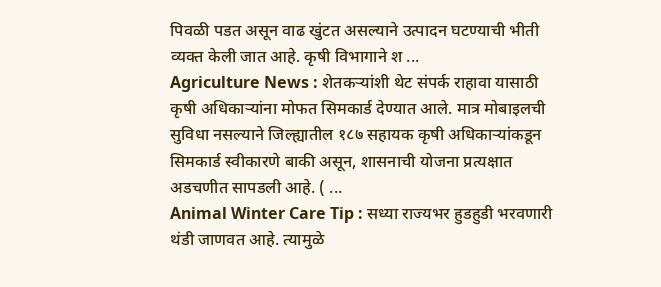पिवळी पडत असून वाढ खुंटत असल्याने उत्पादन घटण्याची भीती व्यक्त केली जात आहे. कृषी विभागाने श ...
Agriculture News : शेतकऱ्यांशी थेट संपर्क राहावा यासाठी कृषी अधिकाऱ्यांना मोफत सिमकार्ड देण्यात आले. मात्र मोबाइलची सुविधा नसल्याने जिल्ह्यातील १८७ सहायक कृषी अधिकाऱ्यांकडून सिमकार्ड स्वीकारणे बाकी असून, शासनाची योजना प्रत्यक्षात अडचणीत सापडली आहे. ( ...
Animal Winter Care Tip : सध्या राज्यभर हुडहुडी भरवणारी थंडी जाणवत आहे. त्यामुळे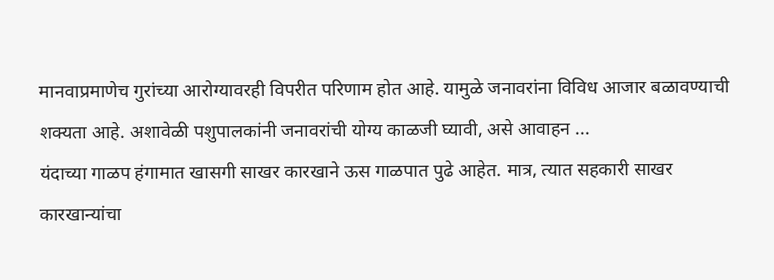मानवाप्रमाणेच गुरांच्या आरोग्यावरही विपरीत परिणाम होत आहे. यामुळे जनावरांना विविध आजार बळावण्याची शक्यता आहे. अशावेळी पशुपालकांनी जनावरांची योग्य काळजी घ्यावी, असे आवाहन ...
यंदाच्या गाळप हंगामात खासगी साखर कारखाने ऊस गाळपात पुढे आहेत. मात्र, त्यात सहकारी साखर कारखान्यांचा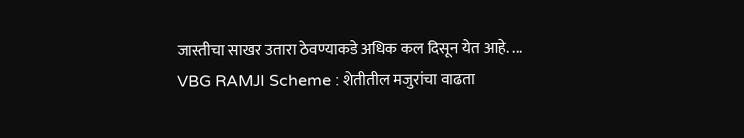जास्तीचा साखर उतारा ठेवण्याकडे अधिक कल दिसून येत आहे. ...
VBG RAMJI Scheme : शेतीतील मजुरांचा वाढता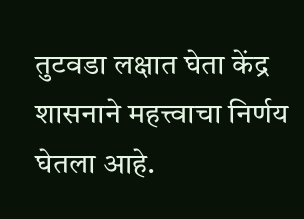तुटवडा लक्षात घेता केंद्र शासनाने महत्त्वाचा निर्णय घेतला आहे.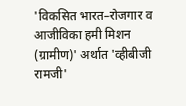'विकसित भारत–रोजगार व आजीविका हमी मिशन (ग्रामीण)' अर्थात 'व्हीबीजी रामजी'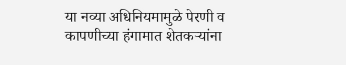या नव्या अधिनियमामुळे पेरणी व कापणीच्या हंगामात शेतकऱ्यांना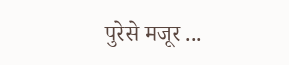पुरेसे मजूर ...